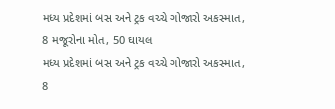મધ્ય પ્રદેશમાં બસ અને ટ્રક વચ્ચે ગોજારો અકસ્માત, 8 મજૂરોના મોત, 50 ઘાયલ
મધ્ય પ્રદેશમાં બસ અને ટ્રક વચ્ચે ગોજારો અકસ્માત, 8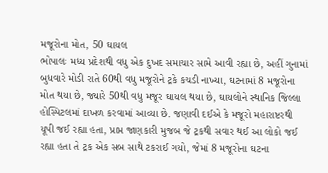મજૂરોના મોત, 50 ઘાયલ
ભોપાલઃ મધ્ય પ્રદેશથી વધુ એક દુખદ સમાચાર સામે આવી રહ્યા છે, અહીં ગુનામાં બુધવારે મોડી રાતે 60થી વધુ મજૂરોને ટ્રકે કચડી નાખ્યા, ઘટનામાં 8 મજૂરોના મોત થયા છે, જ્યારે 50થી વધુ મજૂર ઘાયલ થયા છે, ઘાયલોને સ્થાનિક જિલ્લા હોસ્પિટલમાં દાખળ કરવામાં આવ્યા છે. જણાવી દઈએ કે મજૂરો મહારાષ્ટરથી યૂપી જઈ રહ્યા હતા, પ્રાપ્ત જાણકારી મુજબ જે ટ્રકથી સવાર થઈ આ લોકો જઈ રહ્યા હતા તે ટ્રક એક સબ સાથે ટકરાઈ ગયો, જેમાં 8 મજૂરોના ઘટના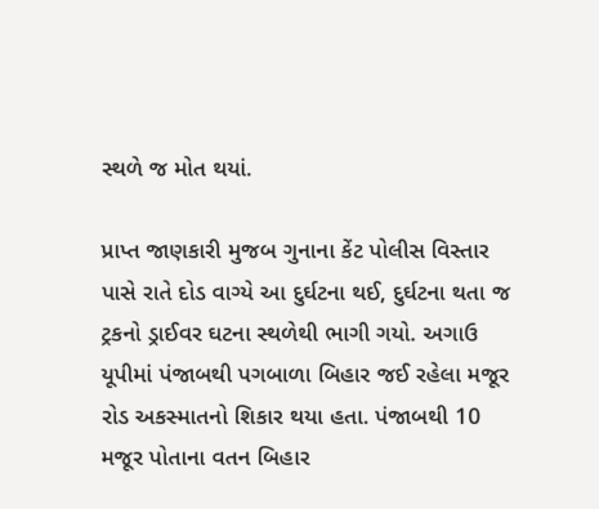સ્થળે જ મોત થયાં.

પ્રાપ્ત જાણકારી મુજબ ગુનાના કેંટ પોલીસ વિસ્તાર પાસે રાતે દોડ વાગ્યે આ દુર્ઘટના થઈ, દુર્ઘટના થતા જ ટ્રકનો ડ્રાઈવર ઘટના સ્થળેથી ભાગી ગયો. અગાઉ યૂપીમાં પંજાબથી પગબાળા બિહાર જઈ રહેલા મજૂર રોડ અકસ્માતનો શિકાર થયા હતા. પંજાબથી 10 મજૂર પોતાના વતન બિહાર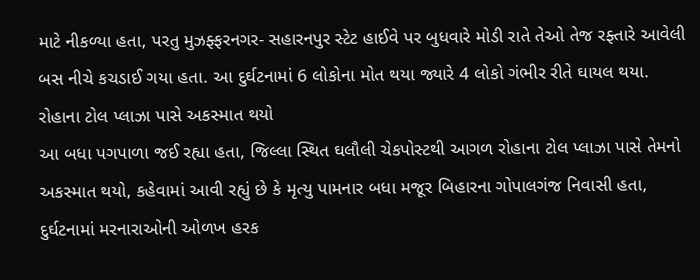માટે નીકળ્યા હતા, પરતુ મુઝફ્ફરનગર- સહારનપુર સ્ટેટ હાઈવે પર બુધવારે મોડી રાતે તેઓ તેજ રફ્તારે આવેલી બસ નીચે કચડાઈ ગયા હતા. આ દુર્ઘટનામાં 6 લોકોના મોત થયા જ્યારે 4 લોકો ગંભીર રીતે ઘાયલ થયા.
રોહાના ટોલ પ્લાઝા પાસે અકસ્માત થયો
આ બધા પગપાળા જઈ રહ્યા હતા, જિલ્લા સ્થિત ઘલૌલી ચેકપોસ્ટથી આગળ રોહાના ટોલ પ્લાઝા પાસે તેમનો અકસ્માત થયો, કહેવામાં આવી રહ્યું છે કે મૃત્યુ પામનાર બધા મજૂર બિહારના ગોપાલગંજ નિવાસી હતા, દુર્ઘટનામાં મરનારાઓની ઓળખ હરક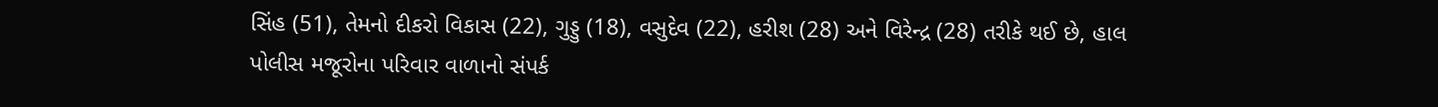સિંહ (51), તેમનો દીકરો વિકાસ (22), ગુડ્ડુ (18), વસુદેવ (22), હરીશ (28) અને વિરેન્દ્ર (28) તરીકે થઈ છે, હાલ પોલીસ મજૂરોના પરિવાર વાળાનો સંપર્ક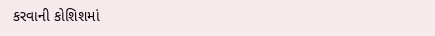કરવાની કોશિશમાં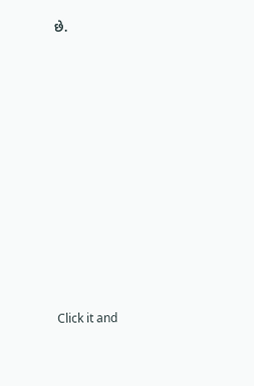છે.












Click it and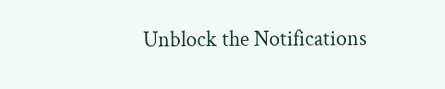Unblock the Notifications